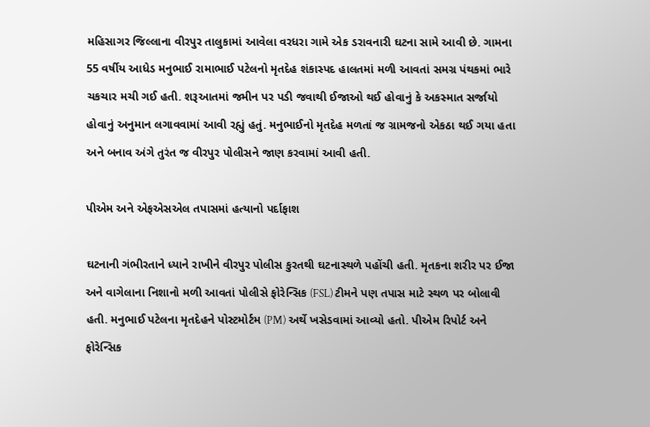મહિસાગર જિલ્લાના વીરપુર તાલુકામાં આવેલા વરધરા ગામે એક ડરાવનારી ઘટના સામે આવી છે. ગામના 55 વર્ષીય આધેડ મનુભાઈ રામાભાઈ પટેલનો મૃતદેહ શંકાસ્પદ હાલતમાં મળી આવતાં સમગ્ર પંથકમાં ભારે ચકચાર મચી ગઈ હતી. શરૂઆતમાં જમીન પર પડી જવાથી ઈજાઓ થઈ હોવાનું કે અકસ્માત સર્જાયો હોવાનું અનુમાન લગાવવામાં આવી રહ્યું હતું. મનુભાઈનો મૃતદેહ મળતાં જ ગ્રામજનો એકઠા થઈ ગયા હતા અને બનાવ અંગે તુરંત જ વીરપુર પોલીસને જાણ કરવામાં આવી હતી.

પીએમ અને એફએસએલ તપાસમાં હત્યાનો પર્દાફાશ

ઘટનાની ગંભીરતાને ધ્યાને રાખીને વીરપુર પોલીસ કુરતથી ઘટનાસ્થળે પહોંચી હતી. મૃતકના શરીર પર ઈજા અને વાગેલાના નિશાનો મળી આવતાં પોલીસે ફોરેન્સિક (FSL) ટીમને પણ તપાસ માટે સ્થળ પર બોલાવી હતી. મનુભાઈ પટેલના મૃતદેહને પોસ્ટમોર્ટમ (PM) અર્થે ખસેડવામાં આવ્યો હતો. પીએમ રિપોર્ટ અને ફોરેન્સિક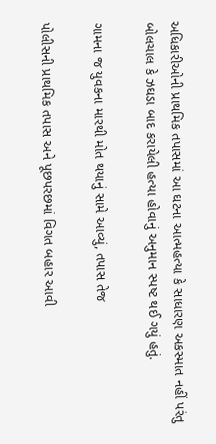અધિકારીઓની પ્રાથમિક તપાસમાં આ ઘટના આત્મહત્યા કે સાધારણ અકસ્માત નહીં પરંતુ બોલચાલ કે ઝઘડા બાદ કરાયેલી હત્યા હોવાનું અનુમાન સ્પષ્ટ થઈ ગયું હતું.

ગામના જ યુવકના મારથી મોત થયાનું સામે આવ્યું, તપાસ તેજ

પોલીસની પ્રાથમિક તપાસ અને પૂછપરછમાં વિગત બહાર આવી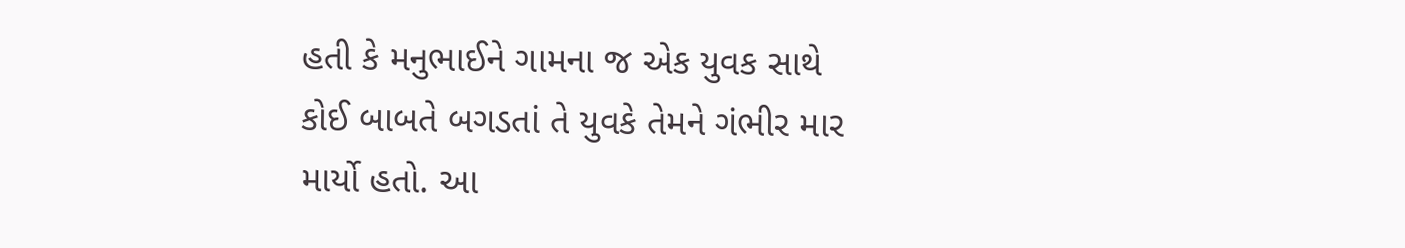હતી કે મનુભાઈને ગામના જ એક યુવક સાથે કોઈ બાબતે બગડતાં તે યુવકે તેમને ગંભીર માર માર્યો હતો. આ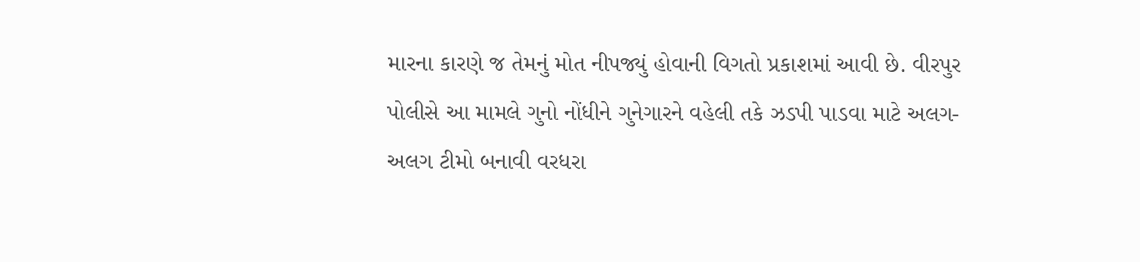મારના કારણે જ તેમનું મોત નીપજ્યું હોવાની વિગતો પ્રકાશમાં આવી છે. વીરપુર પોલીસે આ મામલે ગુનો નોંધીને ગુનેગારને વહેલી તકે ઝડપી પાડવા માટે અલગ-અલગ ટીમો બનાવી વરધરા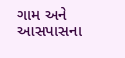ગામ અને આસપાસના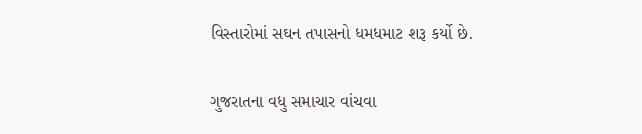વિસ્તારોમાં સઘન તપાસનો ધમધમાટ શરૂ કર્યો છે.

ગુજરાતના વધુ સમાચાર વાંચવા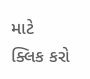માટે ક્લિક કરો